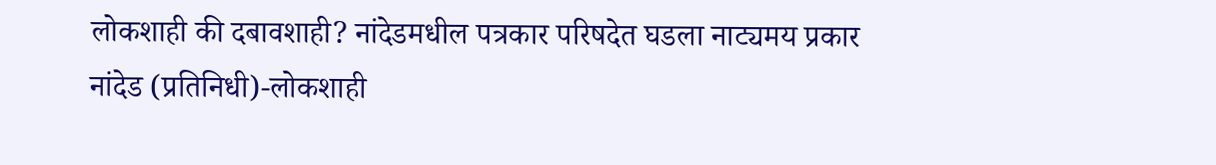लोकशाही की दबावशाही? नांदेडमधील पत्रकार परिषदेत घडला नाट्यमय प्रकार
नांदेड (प्रतिनिधी)-लोकशाही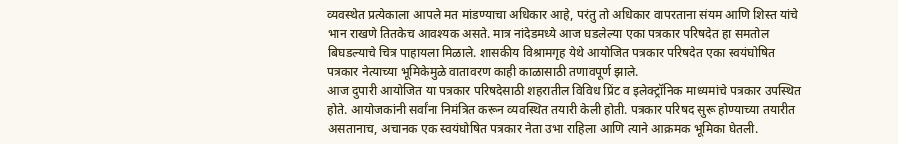व्यवस्थेत प्रत्येकाला आपले मत मांडण्याचा अधिकार आहे, परंतु तो अधिकार वापरताना संयम आणि शिस्त यांचे भान राखणे तितकेच आवश्यक असते. मात्र नांदेडमध्ये आज घडलेल्या एका पत्रकार परिषदेत हा समतोल बिघडल्याचे चित्र पाहायला मिळाले. शासकीय विश्रामगृह येथे आयोजित पत्रकार परिषदेत एका स्वयंघोषित पत्रकार नेत्याच्या भूमिकेमुळे वातावरण काही काळासाठी तणावपूर्ण झाले.
आज दुपारी आयोजित या पत्रकार परिषदेसाठी शहरातील विविध प्रिंट व इलेक्ट्रॉनिक माध्यमांचे पत्रकार उपस्थित होते. आयोजकांनी सर्वांना निमंत्रित करून व्यवस्थित तयारी केली होती. पत्रकार परिषद सुरू होण्याच्या तयारीत असतानाच, अचानक एक स्वयंघोषित पत्रकार नेता उभा राहिला आणि त्याने आक्रमक भूमिका घेतली.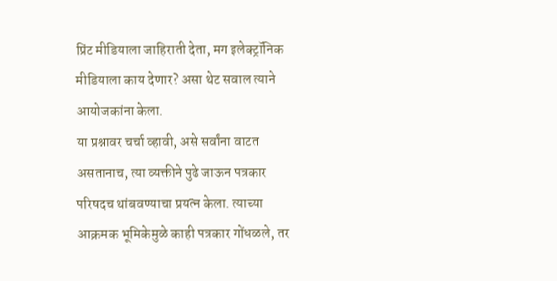प्रिंट मीडियाला जाहिराती देता, मग इलेक्ट्रॉनिक मीडियाला काय देणार? असा थेट सवाल त्याने आयोजकांना केला.
या प्रश्नावर चर्चा व्हावी, असे सर्वांना वाटत असतानाच, त्या व्यक्तीने पुढे जाऊन पत्रकार परिषदच थांबवण्याचा प्रयत्न केला. त्याच्या आक्रमक भूमिकेमुळे काही पत्रकार गोंधळले, तर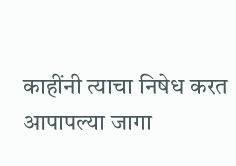काहींनी त्याचा निषेध करत आपापल्या जागा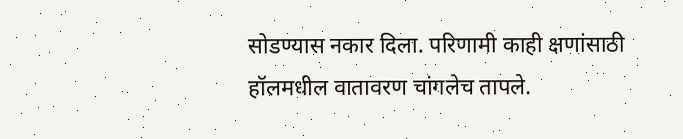सोडण्यास नकार दिला. परिणामी काही क्षणांसाठी हॉलमधील वातावरण चांगलेच तापले.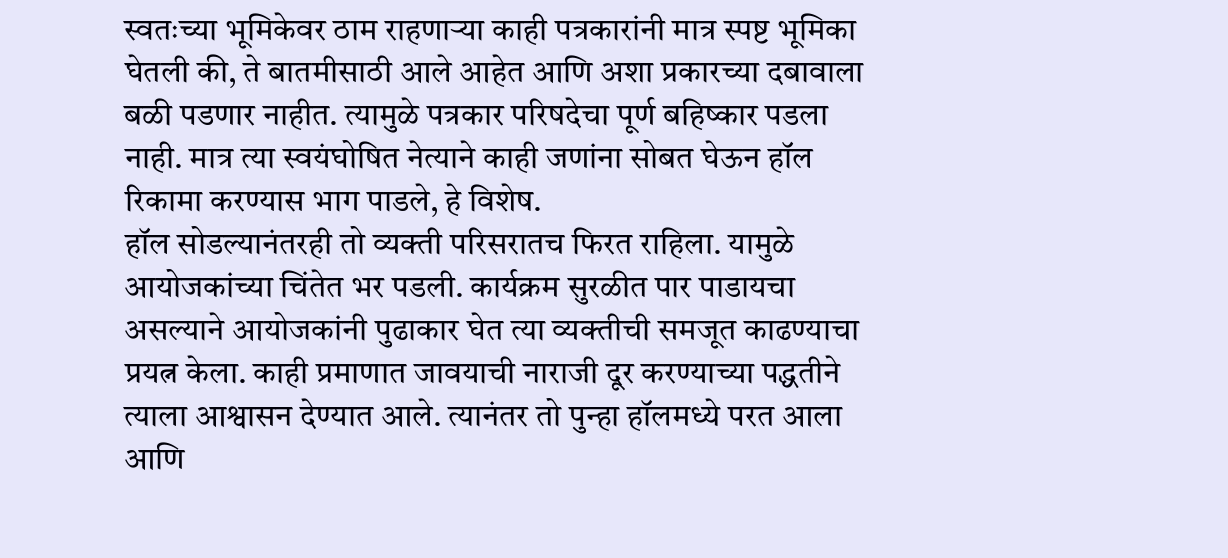स्वतःच्या भूमिकेवर ठाम राहणाऱ्या काही पत्रकारांनी मात्र स्पष्ट भूमिका घेतली की, ते बातमीसाठी आले आहेत आणि अशा प्रकारच्या दबावाला बळी पडणार नाहीत. त्यामुळे पत्रकार परिषदेचा पूर्ण बहिष्कार पडला नाही. मात्र त्या स्वयंघोषित नेत्याने काही जणांना सोबत घेऊन हॉल रिकामा करण्यास भाग पाडले, हे विशेष.
हॉल सोडल्यानंतरही तो व्यक्ती परिसरातच फिरत राहिला. यामुळे आयोजकांच्या चिंतेत भर पडली. कार्यक्रम सुरळीत पार पाडायचा असल्याने आयोजकांनी पुढाकार घेत त्या व्यक्तीची समजूत काढण्याचा प्रयत्न केला. काही प्रमाणात जावयाची नाराजी दूर करण्याच्या पद्धतीने त्याला आश्वासन देण्यात आले. त्यानंतर तो पुन्हा हॉलमध्ये परत आला आणि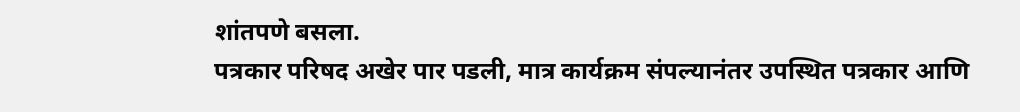शांतपणे बसला.
पत्रकार परिषद अखेर पार पडली, मात्र कार्यक्रम संपल्यानंतर उपस्थित पत्रकार आणि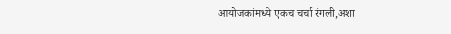आयोजकांमध्ये एकच चर्चा रंगली,अशा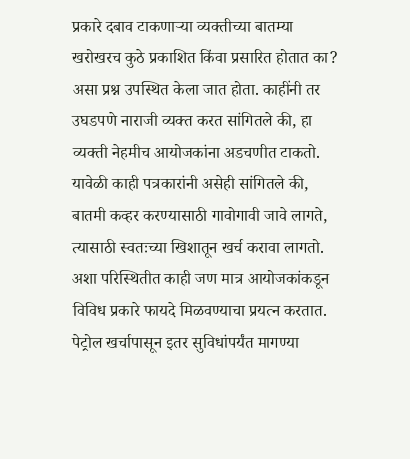प्रकारे दबाव टाकणाऱ्या व्यक्तीच्या बातम्या खरोखरच कुठे प्रकाशित किंवा प्रसारित होतात का? असा प्रश्न उपस्थित केला जात होता. काहींनी तर उघडपणे नाराजी व्यक्त करत सांगितले की, हा व्यक्ती नेहमीच आयोजकांना अडचणीत टाकतो.
यावेळी काही पत्रकारांनी असेही सांगितले की, बातमी कव्हर करण्यासाठी गावोगावी जावे लागते, त्यासाठी स्वतःच्या खिशातून खर्च करावा लागतो. अशा परिस्थितीत काही जण मात्र आयोजकांकडून विविध प्रकारे फायदे मिळवण्याचा प्रयत्न करतात. पेट्रोल खर्चापासून इतर सुविधांपर्यंत मागण्या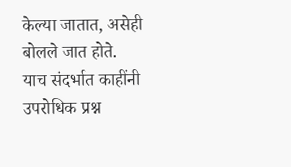केल्या जातात, असेही बोलले जात होते.
याच संदर्भात काहींनी उपरोधिक प्रश्न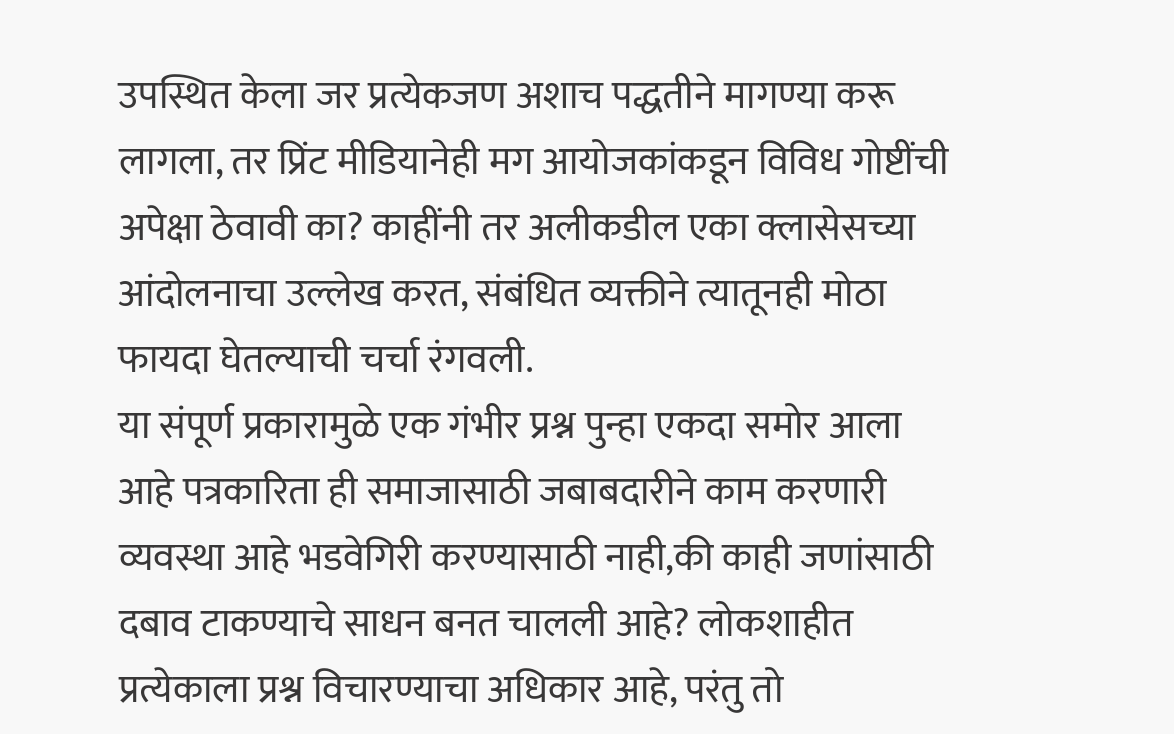उपस्थित केला जर प्रत्येकजण अशाच पद्धतीने मागण्या करू लागला, तर प्रिंट मीडियानेही मग आयोजकांकडून विविध गोष्टींची अपेक्षा ठेवावी का? काहींनी तर अलीकडील एका क्लासेसच्या आंदोलनाचा उल्लेख करत, संबंधित व्यक्तीने त्यातूनही मोठा फायदा घेतल्याची चर्चा रंगवली.
या संपूर्ण प्रकारामुळे एक गंभीर प्रश्न पुन्हा एकदा समोर आला आहे पत्रकारिता ही समाजासाठी जबाबदारीने काम करणारी व्यवस्था आहे भडवेगिरी करण्यासाठी नाही,की काही जणांसाठी दबाव टाकण्याचे साधन बनत चालली आहे? लोकशाहीत प्रत्येकाला प्रश्न विचारण्याचा अधिकार आहे, परंतु तो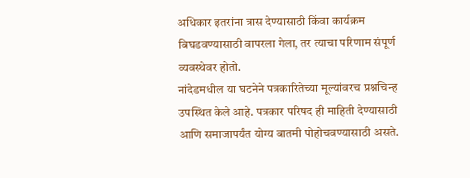अधिकार इतरांना त्रास देण्यासाठी किंवा कार्यक्रम बिघडवण्यासाठी वापरला गेला, तर त्याचा परिणाम संपूर्ण व्यवस्थेवर होतो.
नांदेडमधील या घटनेने पत्रकारितेच्या मूल्यांवरच प्रश्नचिन्ह उपस्थित केले आहे. पत्रकार परिषद ही माहिती देण्यासाठी आणि समाजापर्यंत योग्य बातमी पोहोचवण्यासाठी असते.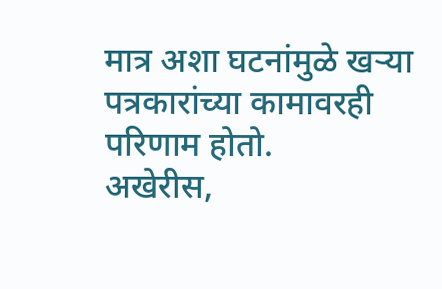मात्र अशा घटनांमुळे खऱ्या पत्रकारांच्या कामावरही परिणाम होतो.
अखेरीस,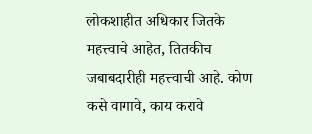लोकशाहीत अधिकार जितके महत्त्वाचे आहेत, तितकीच जबाबदारीही महत्त्वाची आहे. कोण कसे वागावे, काय करावे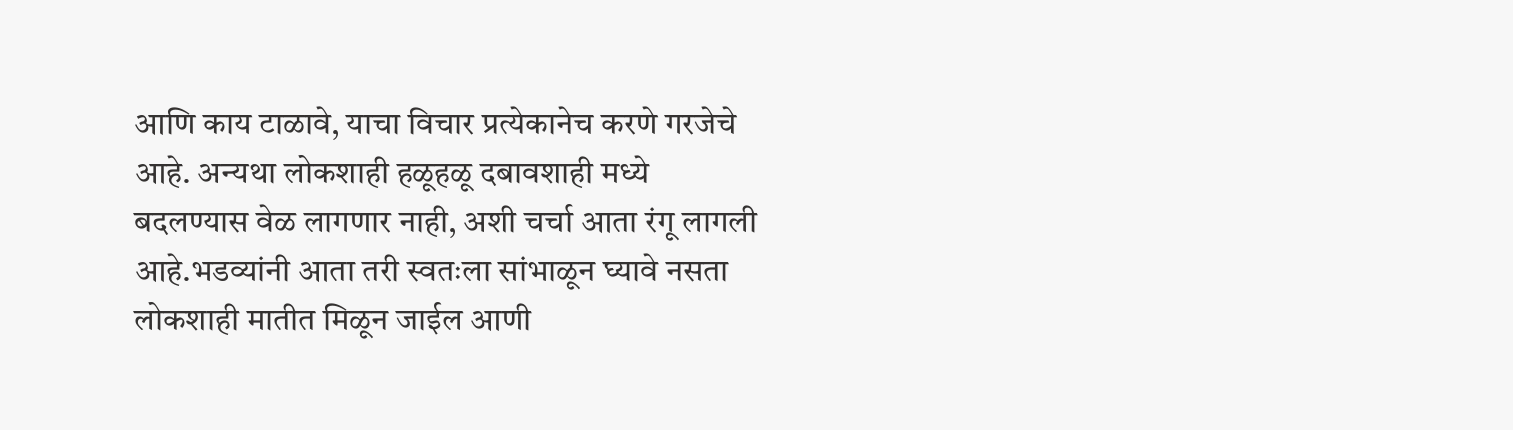आणि काय टाळावे, याचा विचार प्रत्येकानेच करणे गरजेचे आहे. अन्यथा लोकशाही हळूहळू दबावशाही मध्ये बदलण्यास वेळ लागणार नाही, अशी चर्चा आता रंगू लागली आहे.भडव्यांनी आता तरी स्वतःला सांभाळून घ्यावे नसता लोकशाही मातीत मिळून जाईल आणी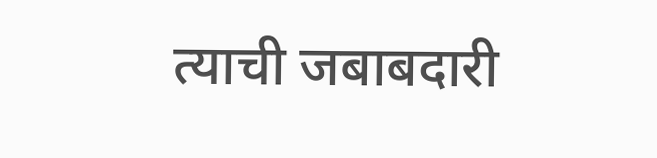त्याची जबाबदारी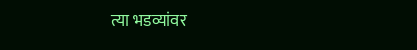त्या भडव्यांवर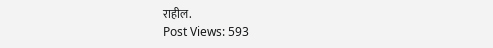राहील.
Post Views: 593